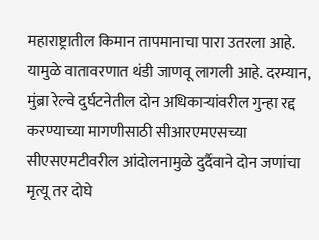महाराष्ट्रातील किमान तापमानाचा पारा उतरला आहे. यामुळे वातावरणात थंडी जाणवू लागली आहे. दरम्यान, मुंब्रा रेल्वे दुर्घटनेतील दोन अधिकाऱ्यांवरील गुन्हा रद्द करण्याच्या मागणीसाठी सीआरएमएसच्या सीएसएमटीवरील आंदोलनामुळे दुर्दैवाने दोन जणांचा मृत्यू तर दोघे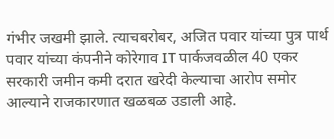गंभीर जखमी झाले. त्याचबरोबर, अजित पवार यांच्या पुत्र पार्थ पवार यांच्या कंपनीने कोरेगाव IT पार्कजवळील 40 एकर सरकारी जमीन कमी दरात खरेदी केल्याचा आरोप समोर आल्याने राजकारणात खळबळ उडाली आहे.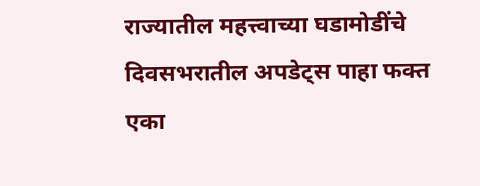राज्यातील महत्त्वाच्या घडामोडींचे दिवसभरातील अपडेट्स पाहा फक्त एका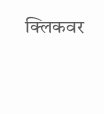क्लिकवर